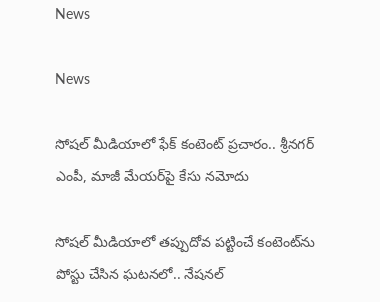News

News

సోష‌ల్ మీడియాలో ఫేక్ కంటెంట్ ప్ర‌చారం.. శ్రీన‌గ‌ర్ ఎంపీ, మాజీ మేయ‌ర్‌పై కేసు న‌మోదు

సోష‌ల్ మీడియాలో త‌ప్పుదోవ ప‌ట్టించే కంటెంట్‌ను పోస్టు చేసిన ఘ‌ట‌న‌లో.. నేష‌న‌ల్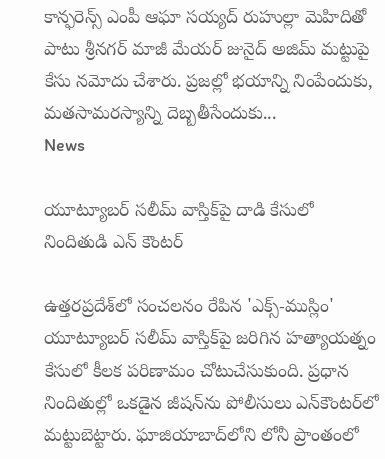కాన్ఫ‌రెన్స్ ఎంపీ ఆఘా స‌య్య‌ద్ రుహుల్లా మెహిదితో పాటు శ్రీన‌గ‌ర్ మాజీ మేయ‌ర్ జునైద్ అజిమ్ మ‌ట్టుపై కేసు న‌మోదు చేశారు. ప్ర‌జ‌ల్లో భ‌యాన్ని నింపేందుకు, మ‌త‌సామ‌రస్యాన్ని దెబ్బ‌తీసేందుకు...
News

యూట్యూబర్ సలీమ్ వాస్తిక్‌పై దాడి కేసులో నిందితుడి ఎన్ కౌంటర్

ఉత్తరప్రదేశ్‌లో సంచలనం రేపిన 'ఎక్స్-ముస్లిం' యూట్యూబర్ సలీమ్ వాస్తిక్‌పై జరిగిన హత్యాయత్నం కేసులో కీలక పరిణామం చోటుచేసుకుంది. ప్రధాన నిందితుల్లో ఒకడైన జీషన్‌ను పోలీసులు ఎన్‌కౌంటర్‌లో మట్టుబెట్టారు. ఘాజియాబాద్‌లోని లోనీ ప్రాంతంలో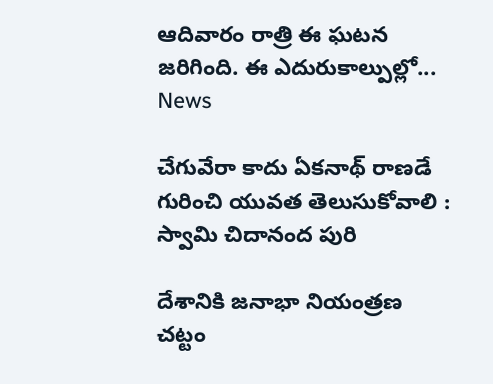ఆదివారం రాత్రి ఈ ఘటన జరిగింది. ఈ ఎదురుకాల్పుల్లో...
News

చేగువేరా కాదు ఏకనాథ్ రాణడే గురించి యువత తెలుసుకోవాలి : స్వామి చిదానంద పురి

దేశానికి జనాభా నియంత్రణ చట్టం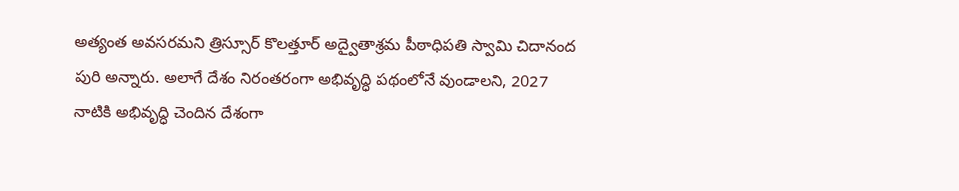అత్యంత అవసరమని త్రిస్సూర్ కొలత్తూర్ అద్వైతాశ్రమ పీఠాధిపతి స్వామి చిదానంద పురి అన్నారు. అలాగే దేశం నిరంతరంగా అభివృద్ధి పథంలోనే వుండాలని, 2027 నాటికి అభివృద్ధి చెందిన దేశంగా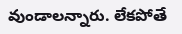వుండాలన్నారు. లేకపోతే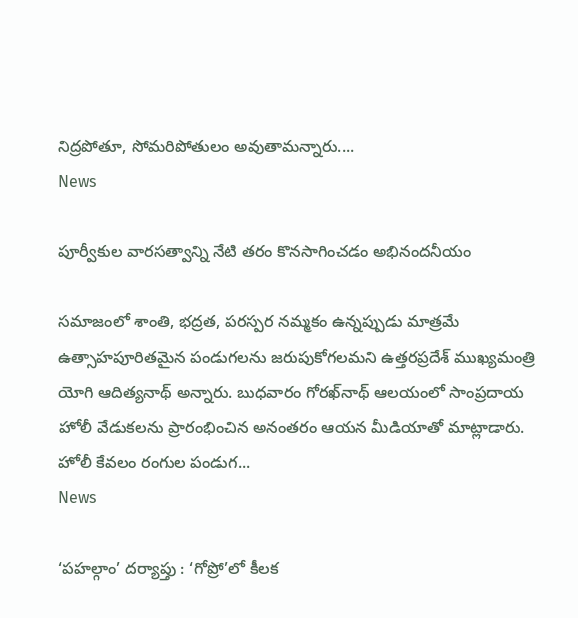నిద్రపోతూ, సోమరిపోతులం అవుతామన్నారు....
News

పూర్వీకుల వారసత్వాన్ని నేటి తరం కొనసాగించడం అభినందనీయం

సమాజంలో శాంతి, భద్రత, పరస్పర నమ్మకం ఉన్నప్పుడు మాత్రమే ఉత్సాహపూరితమైన పండుగలను జరుపుకోగలమని ఉత్తరప్రదేశ్ ముఖ్యమంత్రి యోగి ఆదిత్యనాథ్ అన్నారు. బుధవారం గోరఖ్‌నాథ్ ఆలయంలో సాంప్రదాయ హోలీ వేడుకలను ప్రారంభించిన అనంతరం ఆయన మీడియాతో మాట్లాడారు. హోలీ కేవలం రంగుల పండుగ...
News

‘పహల్గాం’ దర్యాప్తు : ‘గోప్రో’లో కీలక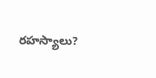రహస్యాలు?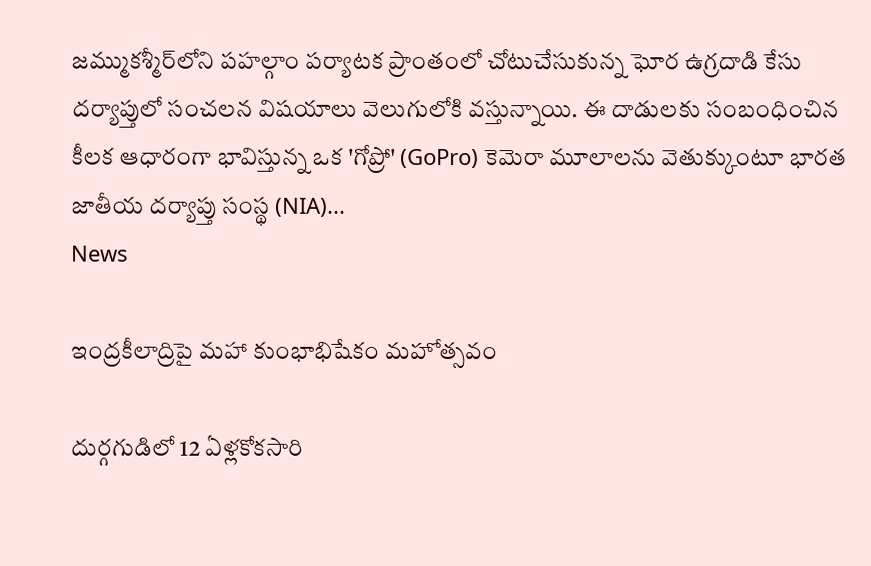జమ్ముకశ్మీర్‌లోని పహల్గాం పర్యాటక ప్రాంతంలో చోటుచేసుకున్న ఘోర ఉగ్రదాడి కేసు దర్యాప్తులో సంచలన విషయాలు వెలుగులోకి వస్తున్నాయి. ఈ దాడులకు సంబంధించిన కీలక ఆధారంగా భావిస్తున్న ఒక 'గోప్రో' (GoPro) కెమెరా మూలాలను వెతుక్కుంటూ భారత జాతీయ దర్యాప్తు సంస్థ (NIA)...
News

ఇంద్రకీలాద్రిపై మహా కుంభాభిషేకం మహోత్సవం

దుర్గగుడిలో 12 ఏళ్లకోకసారి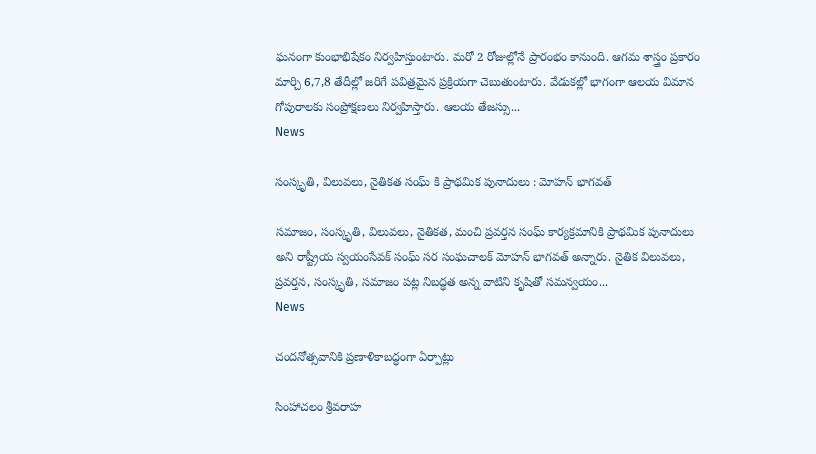ఘనంగా కుంభాభిషేకం నిర్వహిస్తుంటారు. మరో 2 రోజుల్లోనే ప్రారంభం కానుంది. ఆగమ శాస్త్రం ప్రకారం మార్చి 6,7,8 తేదీల్లో జరిగే పవిత్రమైన ప్రక్రియగా చెబుతుంటారు. వేడుకల్లో భాగంగా ఆలయ విమాన గోపురాలకు సంప్రోక్షణలు నిర్వహిస్తారు. ఆలయ తేజస్సు...
News

సంస్కృతి, విలువలు, నైతికత సంఘ్ కి ప్రాథమిక పునాదులు : మోహన్ భాగవత్

సమాజం, సంస్కృతి, విలువలు, నైతికత, మంచి ప్రవర్తన సంఘ్ కార్యక్రమానికి ప్రాథమిక పునాదులు అని రాష్ట్రీయ స్వయంసేవక్ సంఘ్ సర సంఘచాలక్ మోహన్ భాగవత్ అన్నారు. నైతిక విలువలు, ప్రవర్తన, సంస్కృతి, సమాజం పట్ల నిబద్ధత అన్న వాటిని కృషితో సమన్వయం...
News

చందనోత్సవానికి ప్రణాళికాబద్ధంగా ఏర్పాట్లు

సింహాచలం శ్రీవరాహ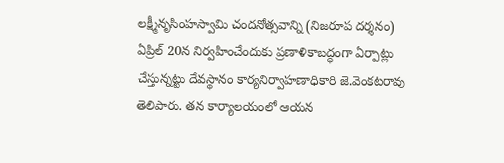లక్ష్మీనృసింహస్వామి చందనోత్సవాన్ని (నిజరూప దర్శనం) ఏప్రిల్‌ 20న నిర్వహించేందుకు ప్రణాళికాబద్ధంగా ఏర్పాట్లు చేస్తున్నట్టు దేవస్థానం కార్యనిర్వాహణాధికారి జె.వెంకటరావు తెలిపారు. తన కార్యాలయంలో ఆయన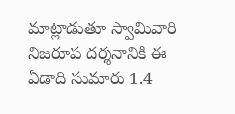మాట్లాడుతూ స్వామివారి నిజరూప దర్శనానికి ఈ ఏడాది సుమారు 1.4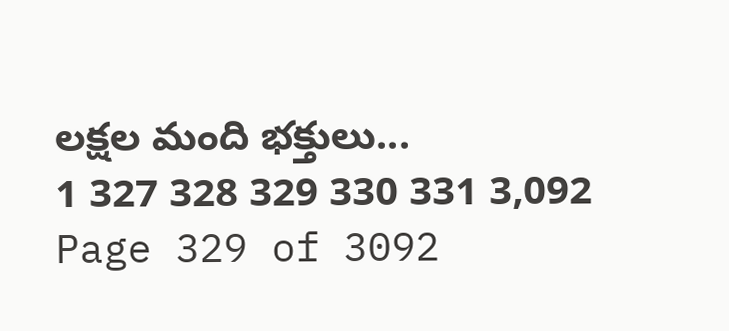లక్షల మంది భక్తులు...
1 327 328 329 330 331 3,092
Page 329 of 3092